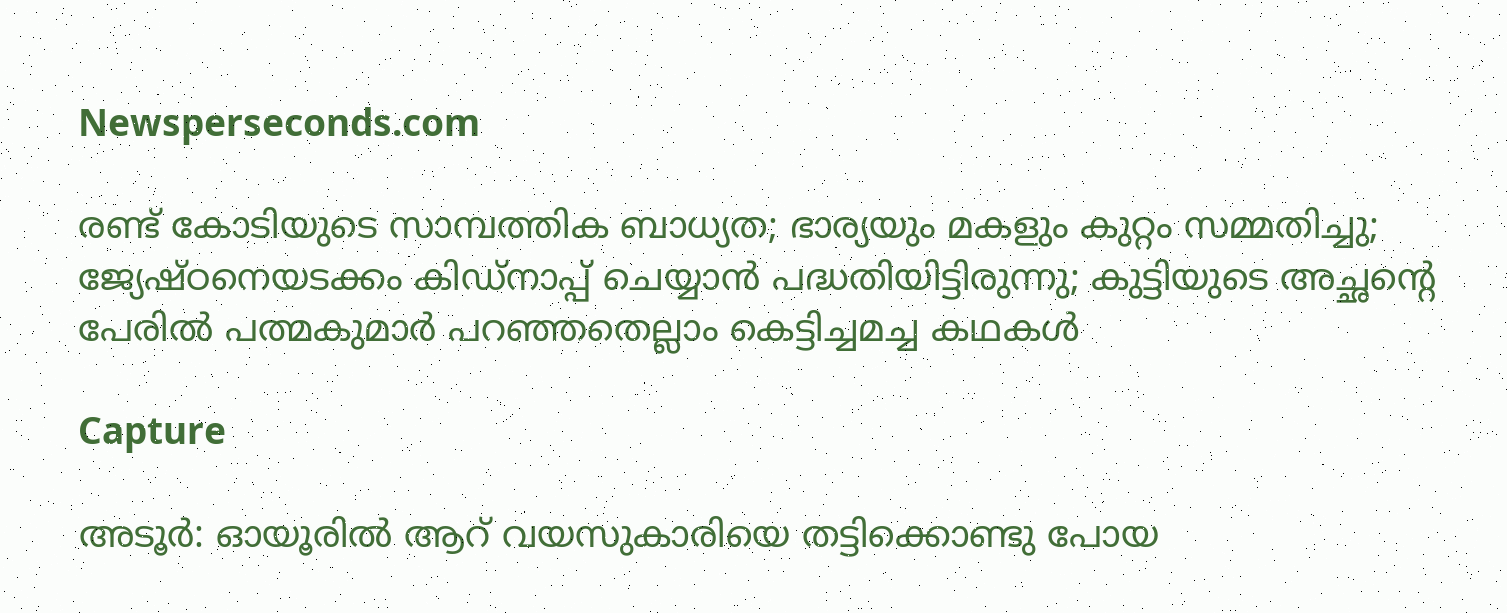Newsperseconds.com

രണ്ട് കോടിയുടെ സാമ്പത്തിക ബാധ്യത; ഭാര്യയും മകളും കുറ്റം സമ്മതിച്ചു; ജ്യേഷ്ഠനെയടക്കം കിഡ്‌നാപ്പ് ചെയ്യാന്‍ പദ്ധതിയിട്ടിരുന്നു; കുട്ടിയുടെ അച്ഛന്റെ പേരില്‍ പത്മകുമാര്‍ പറഞ്ഞതെല്ലാം കെട്ടിച്ചമച്ച കഥകള്‍

Capture

അടൂര്‍: ഓയൂരില്‍ ആറ് വയസുകാരിയെ തട്ടിക്കൊണ്ടു പോയ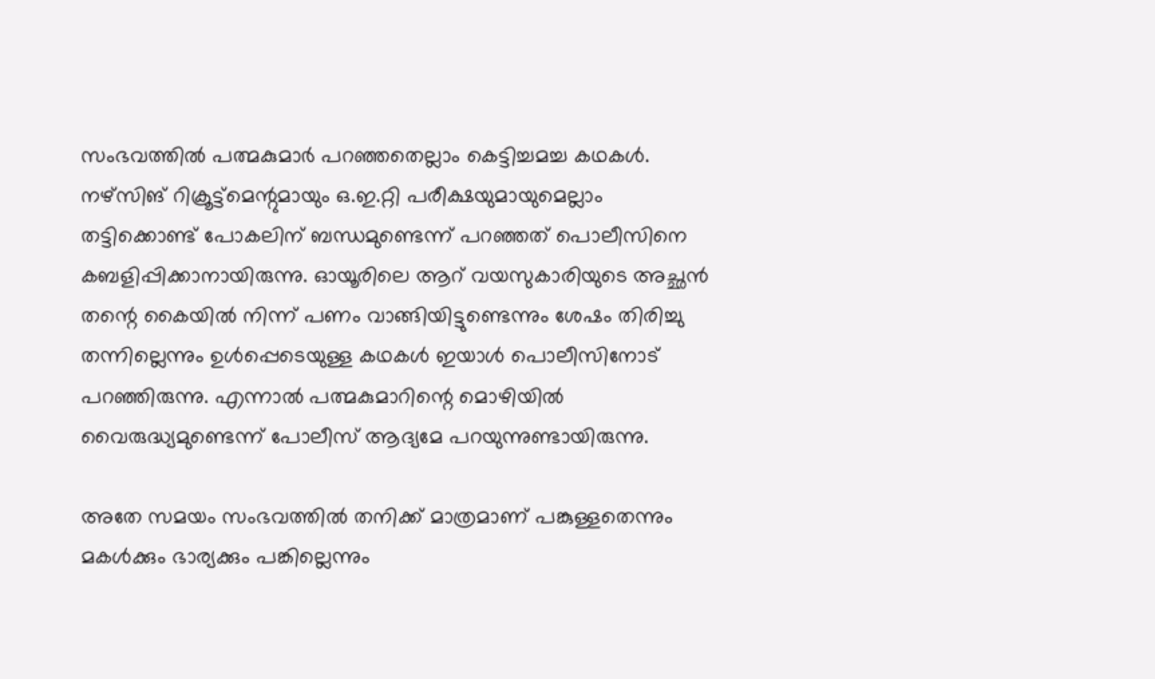സംഭവത്തില്‍ പത്മകുമാര്‍ പറഞ്ഞതെല്ലാം കെട്ടിച്ചമച്ച കഥകള്‍. നഴ്‌സിങ് റിക്രൂട്ട്‌മെന്റുമായും ഒ.ഇ.റ്റി പരീക്ഷയുമായുമെല്ലാം തട്ടിക്കൊണ്ട് പോകലിന് ബന്ധമുണ്ടെന്ന് പറഞ്ഞത് പൊലീസിനെ കബളിപ്പിക്കാനായിരുന്നു. ഓയൂരിലെ ആറ് വയസുകാരിയുടെ അച്ഛന്‍ തന്റെ കൈയില്‍ നിന്ന് പണം വാങ്ങിയിട്ടുണ്ടെന്നും ശേഷം തിരിച്ചു തന്നില്ലെന്നും ഉള്‍പ്പെടെയുള്ള കഥകള്‍ ഇയാള്‍ പൊലീസിനോട് പറഞ്ഞിരുന്നു. എന്നാല്‍ പത്മകുമാറിന്റെ മൊഴിയില്‍ വൈരുദ്ധ്യമുണ്ടെന്ന് പോലീസ് ആദ്യമേ പറയുന്നുണ്ടായിരുന്നു.

അതേ സമയം സംഭവത്തില്‍ തനിക്ക് മാത്രമാണ് പങ്കുള്ളതെന്നും മകള്‍ക്കും ഭാര്യക്കും പങ്കില്ലെന്നും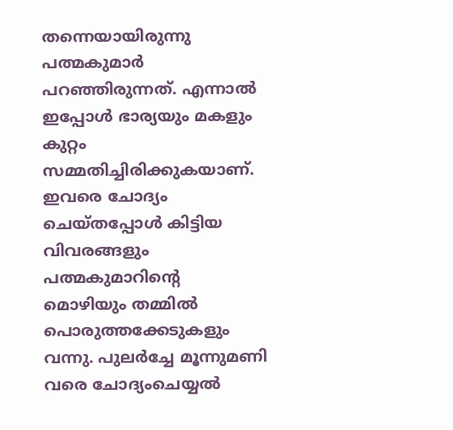തന്നെയായിരുന്നു പത്മകുമാര്‍ പറഞ്ഞിരുന്നത്. എന്നാല്‍ ഇപ്പോള്‍ ഭാര്യയും മകളും കുറ്റം സമ്മതിച്ചിരിക്കുകയാണ്. ഇവരെ ചോദ്യം ചെയ്തപ്പോള്‍ കിട്ടിയ വിവരങ്ങളും പത്മകുമാറിന്റെ മൊഴിയും തമ്മില്‍ പൊരുത്തക്കേടുകളും വന്നു. പുലര്‍ച്ചേ മൂന്നുമണി വരെ ചോദ്യംചെയ്യല്‍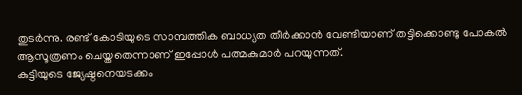തുടര്‍ന്നു. രണ്ട് കോടിയുടെ സാമ്പത്തിക ബാധ്യത തീര്‍ക്കാന്‍ വേണ്ടിയാണ് തട്ടിക്കൊണ്ടു പോകല്‍ ആസൂത്രണം ചെയ്തതെന്നാണ് ഇപ്പോള്‍ പത്മകുമാര്‍ പറയുന്നത്.
കുട്ടിയുടെ ജ്യേഷ്ഠനെയടക്കം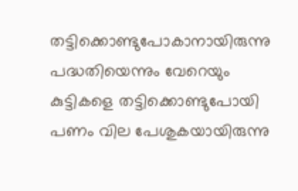തട്ടിക്കൊണ്ടുപോകാനായിരുന്നു പദ്ധതിയെന്നും വേറെയും കുട്ടികളെ തട്ടിക്കൊണ്ടുപോയി പണം വില പേശുകയായിരുന്നു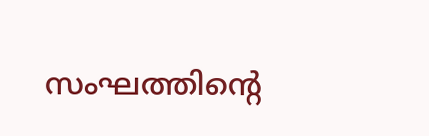സംഘത്തിന്റെ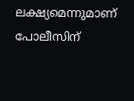ലക്ഷ്യമെന്നുമാണ് പോലീസിന്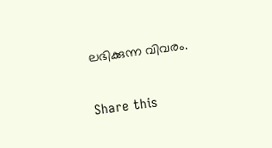ലഭിക്കുന്ന വിവരം.

Share this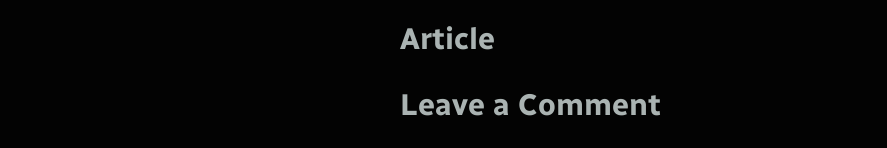Article

Leave a Comment